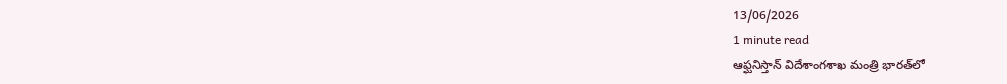13/06/2026
1 minute read
ఆఫ్ఘనిస్తాన్‌ విదేశాంగశాఖ మంత్రి భారత్‌లో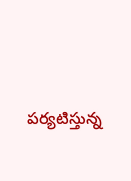పర్యటిస్తున్న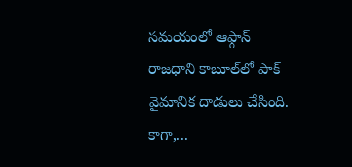సమయంలో ఆఫ్గాన్‌ రాజధాని కాబూల్‌లో పాక్‌ వైమానిక దాడులు చేసింది. కాగా,...